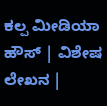ಕಲ್ಪ ಮೀಡಿಯಾ ಹೌಸ್ | ವಿಶೇಷ ಲೇಖನ |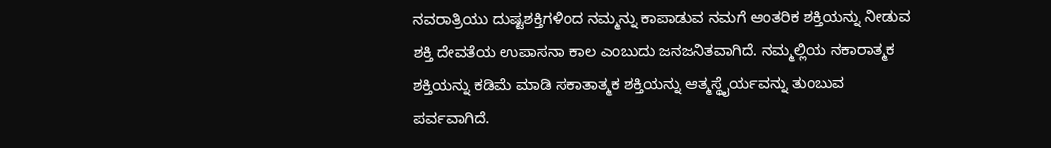ನವರಾತ್ರಿಯು ದುಷ್ಟಶಕ್ತಿಗಳಿಂದ ನಮ್ಮನ್ನು ಕಾಪಾಡುವ ನಮಗೆ ಆಂತರಿಕ ಶಕ್ತಿಯನ್ನು ನೀಡುವ ಶಕ್ತಿ ದೇವತೆಯ ಉಪಾಸನಾ ಕಾಲ ಎಂಬುದು ಜನಜನಿತವಾಗಿದೆ. ನಮ್ಮಲ್ಲಿಯ ನಕಾರಾತ್ಮಕ ಶಕ್ತಿಯನ್ನು ಕಡಿಮೆ ಮಾಡಿ ಸಕಾತಾತ್ಮಕ ಶಕ್ತಿಯನ್ನು ಆತ್ಮಸ್ಥೈರ್ಯವನ್ನು ತುಂಬುವ ಪರ್ವವಾಗಿದೆ.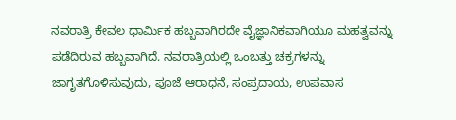ನವರಾತ್ರಿ ಕೇವಲ ಧಾರ್ಮಿಕ ಹಬ್ಬವಾಗಿರದೇ ವೈಜ್ಞಾನಿಕವಾಗಿಯೂ ಮಹತ್ವವನ್ನು ಪಡೆದಿರುವ ಹಬ್ಬವಾಗಿದೆ. ನವರಾತ್ರಿಯಲ್ಲಿ ಒಂಬತ್ತು ಚಕ್ರಗಳನ್ನು ಜಾಗೃತಗೊಳಿಸುವುದು, ಪೂಜೆ ಆರಾಧನೆ, ಸಂಪ್ರದಾಯ, ಉಪವಾಸ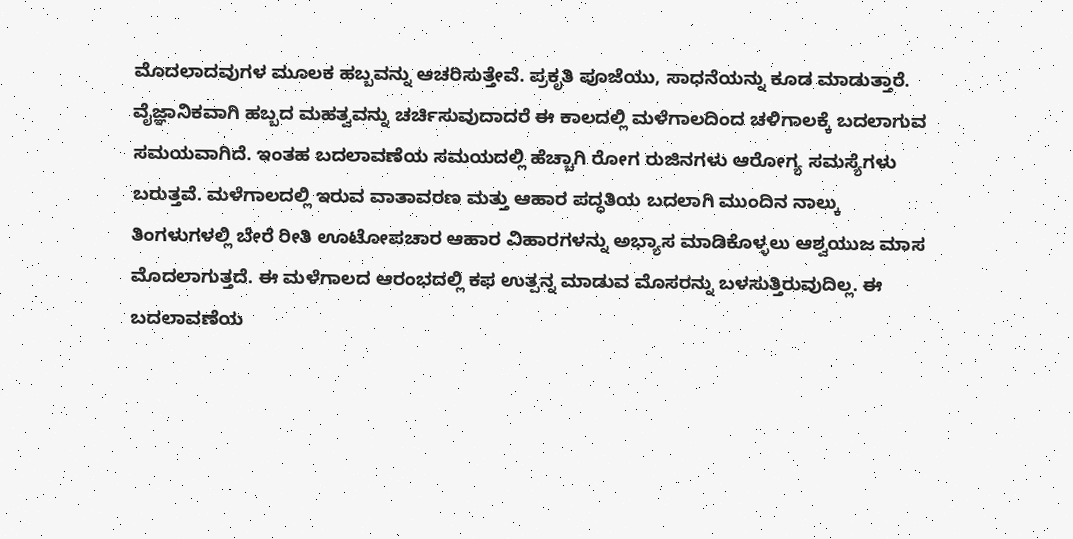ಮೊದಲಾದವುಗಳ ಮೂಲಕ ಹಬ್ಬವನ್ನು ಆಚರಿಸುತ್ತೇವೆ. ಪ್ರಕೃತಿ ಪೂಜೆಯು, ಸಾಧನೆಯನ್ನು ಕೂಡ ಮಾಡುತ್ತಾರೆ.
ವೈಜ್ಞಾನಿಕವಾಗಿ ಹಬ್ಬದ ಮಹತ್ವವನ್ನು ಚರ್ಚಿಸುವುದಾದರೆ ಈ ಕಾಲದಲ್ಲಿ ಮಳೆಗಾಲದಿಂದ ಚಳಿಗಾಲಕ್ಕೆ ಬದಲಾಗುವ ಸಮಯವಾಗಿದೆ. ಇಂತಹ ಬದಲಾವಣೆಯ ಸಮಯದಲ್ಲಿ ಹೆಚ್ಚಾಗಿ ರೋಗ ರುಜಿನಗಳು ಆರೋಗ್ಯ ಸಮಸ್ಯೆಗಳು ಬರುತ್ತವೆ. ಮಳೆಗಾಲದಲ್ಲಿ ಇರುವ ವಾತಾವರಣ ಮತ್ತು ಆಹಾರ ಪದ್ಧತಿಯ ಬದಲಾಗಿ ಮುಂದಿನ ನಾಲ್ಕು ತಿಂಗಳುಗಳಲ್ಲಿ ಬೇರೆ ರೀತಿ ಊಟೋಪಚಾರ ಆಹಾರ ವಿಹಾರಗಳನ್ನು ಅಭ್ಯಾಸ ಮಾಡಿಕೊಳ್ಳಲು ಆಶ್ವಯುಜ ಮಾಸ ಮೊದಲಾಗುತ್ತದೆ. ಈ ಮಳೆಗಾಲದ ಆರಂಭದಲ್ಲಿ ಕಫ ಉತ್ಪನ್ನ ಮಾಡುವ ಮೊಸರನ್ನು ಬಳಸುತ್ತಿರುವುದಿಲ್ಲ. ಈ ಬದಲಾವಣೆಯ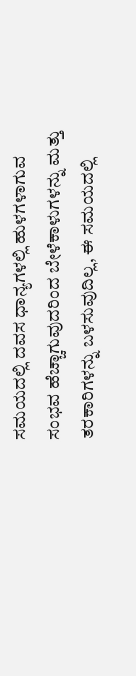ಸಮಯದಲ್ಲಿ ದವಸ ಧಾನ್ಯಗಳಲ್ಲಿ ಹುಳಗಳಾಗುವ ಸಂಭವ ಹೆಚ್ಚಾಗುವುದರಿಂದ ಬೇಳೆಕಾಳುಗಳನ್ನು ಮತ್ತು ತರಕಾರಿಗಳನ್ನು ಬಳಸುವುದಿಲ್ಲ, ಈ ಸಮಯದಲ್ಲಿ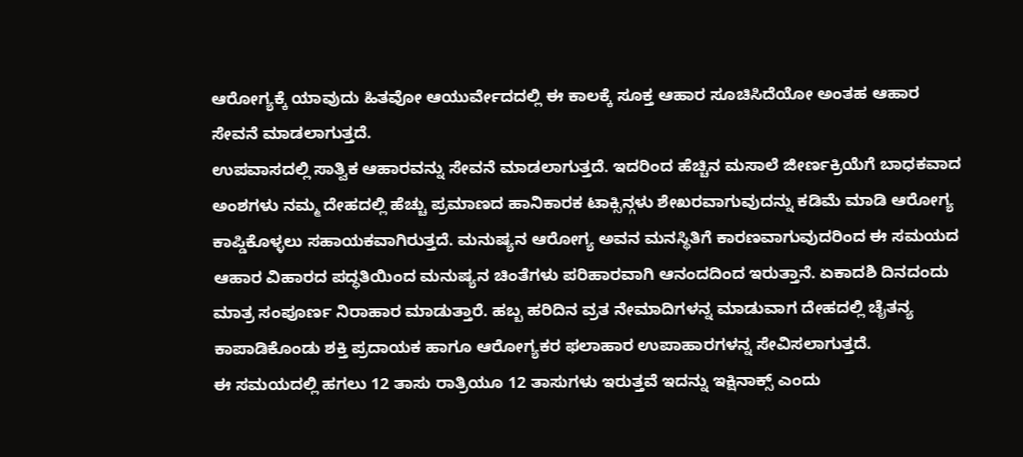ಆರೋಗ್ಯಕ್ಕೆ ಯಾವುದು ಹಿತವೋ ಆಯುರ್ವೇದದಲ್ಲಿ ಈ ಕಾಲಕ್ಕೆ ಸೂಕ್ತ ಆಹಾರ ಸೂಚಿಸಿದೆಯೋ ಅಂತಹ ಆಹಾರ ಸೇವನೆ ಮಾಡಲಾಗುತ್ತದೆ.
ಉಪವಾಸದಲ್ಲಿ ಸಾತ್ವಿಕ ಆಹಾರವನ್ನು ಸೇವನೆ ಮಾಡಲಾಗುತ್ತದೆ. ಇದರಿಂದ ಹೆಚ್ಚಿನ ಮಸಾಲೆ ಜೀರ್ಣಕ್ರಿಯೆಗೆ ಬಾಧಕವಾದ ಅಂಶಗಳು ನಮ್ಮ ದೇಹದಲ್ಲಿ ಹೆಚ್ಚು ಪ್ರಮಾಣದ ಹಾನಿಕಾರಕ ಟಾಕ್ಸಿನ್ಗಳು ಶೇಖರವಾಗುವುದನ್ನು ಕಡಿಮೆ ಮಾಡಿ ಆರೋಗ್ಯ ಕಾಪ್ಡಿಕೊಳ್ಳಲು ಸಹಾಯಕವಾಗಿರುತ್ತದೆ. ಮನುಷ್ಯನ ಆರೋಗ್ಯ ಅವನ ಮನಸ್ಥಿತಿಗೆ ಕಾರಣವಾಗುವುದರಿಂದ ಈ ಸಮಯದ ಆಹಾರ ವಿಹಾರದ ಪದ್ಧತಿಯಿಂದ ಮನುಷ್ಯನ ಚಿಂತೆಗಳು ಪರಿಹಾರವಾಗಿ ಆನಂದದಿಂದ ಇರುತ್ತಾನೆ. ಏಕಾದಶಿ ದಿನದಂದು ಮಾತ್ರ ಸಂಪೂರ್ಣ ನಿರಾಹಾರ ಮಾಡುತ್ತಾರೆ. ಹಬ್ಬ ಹರಿದಿನ ವ್ರತ ನೇಮಾದಿಗಳನ್ನ ಮಾಡುವಾಗ ದೇಹದಲ್ಲಿ ಚೈತನ್ಯ ಕಾಪಾಡಿಕೊಂಡು ಶಕ್ತಿ ಪ್ರದಾಯಕ ಹಾಗೂ ಆರೋಗ್ಯಕರ ಫಲಾಹಾರ ಉಪಾಹಾರಗಳನ್ನ ಸೇವಿಸಲಾಗುತ್ತದೆ.
ಈ ಸಮಯದಲ್ಲಿ ಹಗಲು 12 ತಾಸು ರಾತ್ರಿಯೂ 12 ತಾಸುಗಳು ಇರುತ್ತವೆ ಇದನ್ನು ಇಕ್ಷಿನಾಕ್ಸ್ ಎಂದು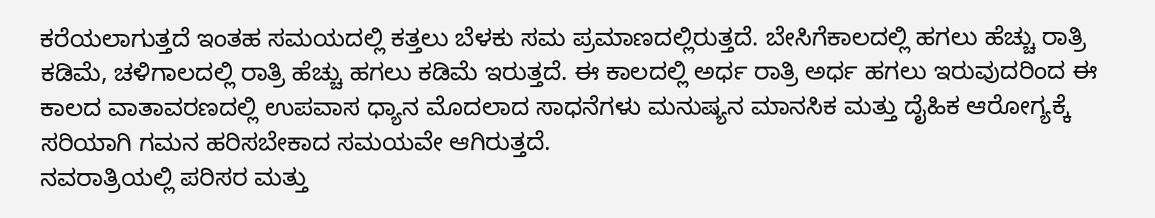ಕರೆಯಲಾಗುತ್ತದೆ ಇಂತಹ ಸಮಯದಲ್ಲಿ ಕತ್ತಲು ಬೆಳಕು ಸಮ ಪ್ರಮಾಣದಲ್ಲಿರುತ್ತದೆ. ಬೇಸಿಗೆಕಾಲದಲ್ಲಿ ಹಗಲು ಹೆಚ್ಚು ರಾತ್ರಿ ಕಡಿಮೆ, ಚಳಿಗಾಲದಲ್ಲಿ ರಾತ್ರಿ ಹೆಚ್ಚು ಹಗಲು ಕಡಿಮೆ ಇರುತ್ತದೆ. ಈ ಕಾಲದಲ್ಲಿ ಅರ್ಧ ರಾತ್ರಿ ಅರ್ಧ ಹಗಲು ಇರುವುದರಿಂದ ಈ ಕಾಲದ ವಾತಾವರಣದಲ್ಲಿ ಉಪವಾಸ ಧ್ಯಾನ ಮೊದಲಾದ ಸಾಧನೆಗಳು ಮನುಷ್ಯನ ಮಾನಸಿಕ ಮತ್ತು ದೈಹಿಕ ಆರೋಗ್ಯಕ್ಕೆ ಸರಿಯಾಗಿ ಗಮನ ಹರಿಸಬೇಕಾದ ಸಮಯವೇ ಆಗಿರುತ್ತದೆ.
ನವರಾತ್ರಿಯಲ್ಲಿ ಪರಿಸರ ಮತ್ತು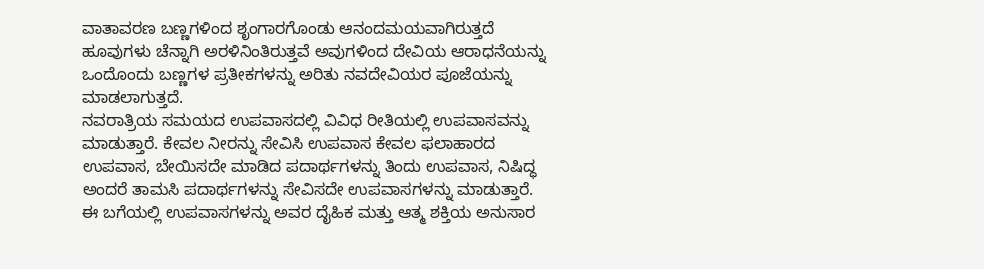ವಾತಾವರಣ ಬಣ್ಣಗಳಿಂದ ಶೃಂಗಾರಗೊಂಡು ಆನಂದಮಯವಾಗಿರುತ್ತದೆ ಹೂವುಗಳು ಚೆನ್ನಾಗಿ ಅರಳಿನಿಂತಿರುತ್ತವೆ ಅವುಗಳಿಂದ ದೇವಿಯ ಆರಾಧನೆಯನ್ನು ಒಂದೊಂದು ಬಣ್ಣಗಳ ಪ್ರತೀಕಗಳನ್ನು ಅರಿತು ನವದೇವಿಯರ ಪೂಜೆಯನ್ನು ಮಾಡಲಾಗುತ್ತದೆ.
ನವರಾತ್ರಿಯ ಸಮಯದ ಉಪವಾಸದಲ್ಲಿ ವಿವಿಧ ರೀತಿಯಲ್ಲಿ ಉಪವಾಸವನ್ನು ಮಾಡುತ್ತಾರೆ. ಕೇವಲ ನೀರನ್ನು ಸೇವಿಸಿ ಉಪವಾಸ ಕೇವಲ ಫಲಾಹಾರದ ಉಪವಾಸ, ಬೇಯಿಸದೇ ಮಾಡಿದ ಪದಾರ್ಥಗಳನ್ನು ತಿಂದು ಉಪವಾಸ, ನಿಷಿದ್ಧ ಅಂದರೆ ತಾಮಸಿ ಪದಾರ್ಥಗಳನ್ನು ಸೇವಿಸದೇ ಉಪವಾಸಗಳನ್ನು ಮಾಡುತ್ತಾರೆ. ಈ ಬಗೆಯಲ್ಲಿ ಉಪವಾಸಗಳನ್ನು ಅವರ ದೈಹಿಕ ಮತ್ತು ಆತ್ಮ ಶಕ್ತಿಯ ಅನುಸಾರ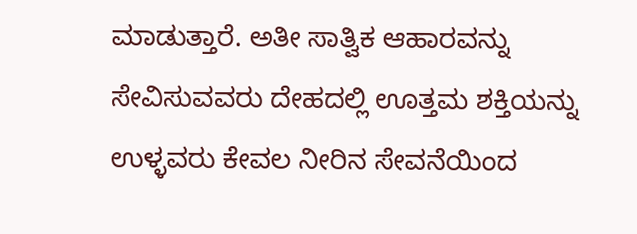ಮಾಡುತ್ತಾರೆ. ಅತೀ ಸಾತ್ವಿಕ ಆಹಾರವನ್ನು ಸೇವಿಸುವವರು ದೇಹದಲ್ಲಿ ಊತ್ತಮ ಶಕ್ತಿಯನ್ನು ಉಳ್ಳವರು ಕೇವಲ ನೀರಿನ ಸೇವನೆಯಿಂದ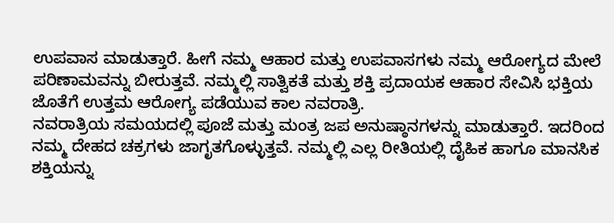ಉಪವಾಸ ಮಾಡುತ್ತಾರೆ. ಹೀಗೆ ನಮ್ಮ ಆಹಾರ ಮತ್ತು ಉಪವಾಸಗಳು ನಮ್ಮ ಆರೋಗ್ಯದ ಮೇಲೆ ಪರಿಣಾಮವನ್ನು ಬೀರುತ್ತವೆ. ನಮ್ಮಲ್ಲಿ ಸಾತ್ವಿಕತೆ ಮತ್ತು ಶಕ್ತಿ ಪ್ರದಾಯಕ ಆಹಾರ ಸೇವಿಸಿ ಭಕ್ತಿಯ ಜೊತೆಗೆ ಉತ್ತಮ ಆರೋಗ್ಯ ಪಡೆಯುವ ಕಾಲ ನವರಾತ್ರಿ.
ನವರಾತ್ರಿಯ ಸಮಯದಲ್ಲಿ ಪೂಜೆ ಮತ್ತು ಮಂತ್ರ ಜಪ ಅನುಷ್ಠಾನಗಳನ್ನು ಮಾಡುತ್ತಾರೆ. ಇದರಿಂದ ನಮ್ಮ ದೇಹದ ಚಕ್ರಗಳು ಜಾಗೃತಗೊಳ್ಳುತ್ತವೆ. ನಮ್ಮಲ್ಲಿ ಎಲ್ಲ ರೀತಿಯಲ್ಲಿ ದೈಹಿಕ ಹಾಗೂ ಮಾನಸಿಕ ಶಕ್ತಿಯನ್ನು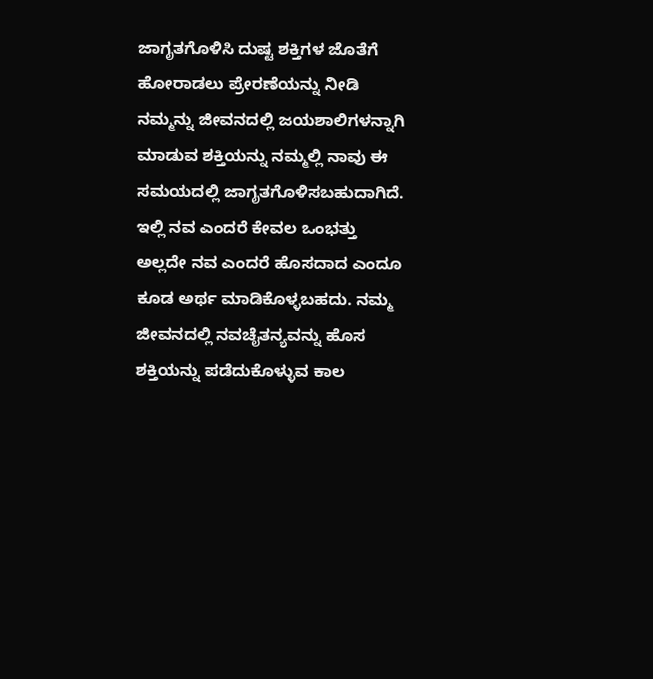ಜಾಗೃತಗೊಳಿಸಿ ದುಷ್ಟ ಶಕ್ತಿಗಳ ಜೊತೆಗೆ ಹೋರಾಡಲು ಪ್ರೇರಣೆಯನ್ನು ನೀಡಿ ನಮ್ಮನ್ನು ಜೀವನದಲ್ಲಿ ಜಯಶಾಲಿಗಳನ್ನಾಗಿ ಮಾಡುವ ಶಕ್ತಿಯನ್ನು ನಮ್ಮಲ್ಲಿ ನಾವು ಈ ಸಮಯದಲ್ಲಿ ಜಾಗೃತಗೊಳಿಸಬಹುದಾಗಿದೆ. ಇಲ್ಲಿ ನವ ಎಂದರೆ ಕೇವಲ ಒಂಭತ್ತು ಅಲ್ಲದೇ ನವ ಎಂದರೆ ಹೊಸದಾದ ಎಂದೂ ಕೂಡ ಅರ್ಥ ಮಾಡಿಕೊಳ್ಳಬಹದು. ನಮ್ಮ ಜೀವನದಲ್ಲಿ ನವಚೈತನ್ಯವನ್ನು ಹೊಸ ಶಕ್ತಿಯನ್ನು ಪಡೆದುಕೊಳ್ಳುವ ಕಾಲ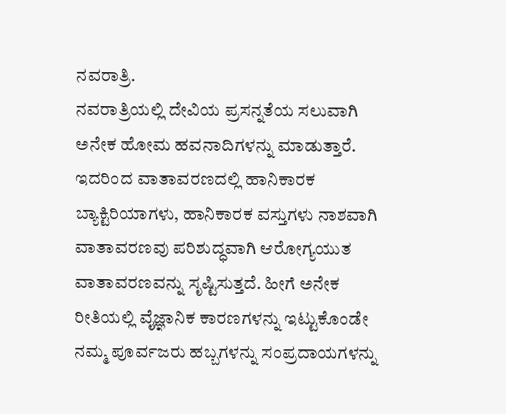ನವರಾತ್ರಿ.
ನವರಾತ್ರಿಯಲ್ಲಿ ದೇವಿಯ ಪ್ರಸನ್ನತೆಯ ಸಲುವಾಗಿ ಅನೇಕ ಹೋಮ ಹವನಾದಿಗಳನ್ನು ಮಾಡುತ್ತಾರೆ. ಇದರಿಂದ ವಾತಾವರಣದಲ್ಲಿ ಹಾನಿಕಾರಕ ಬ್ಯಾಕ್ಟಿರಿಯಾಗಳು, ಹಾನಿಕಾರಕ ವಸ್ತುಗಳು ನಾಶವಾಗಿ ವಾತಾವರಣವು ಪರಿಶುದ್ಧವಾಗಿ ಆರೋಗ್ಯಯುತ ವಾತಾವರಣವನ್ನು ಸೃಷ್ಟಿಸುತ್ತದೆ. ಹೀಗೆ ಅನೇಕ ರೀತಿಯಲ್ಲಿ ವೈಜ್ಞಾನಿಕ ಕಾರಣಗಳನ್ನು ಇಟ್ಟುಕೊಂಡೇ ನಮ್ಮ ಪೂರ್ವಜರು ಹಬ್ಬಗಳನ್ನು ಸಂಪ್ರದಾಯಗಳನ್ನು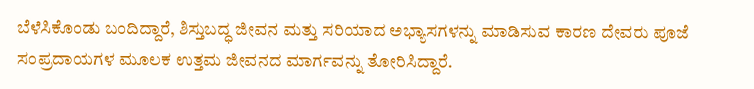ಬೆಳೆಸಿಕೊಂಡು ಬಂದಿದ್ದಾರೆ, ಶಿಸ್ತುಬದ್ಧ ಜೀವನ ಮತ್ತು ಸರಿಯಾದ ಅಭ್ಯಾಸಗಳನ್ನು ಮಾಡಿಸುವ ಕಾರಣ ದೇವರು ಪೂಜೆ ಸಂಪ್ರದಾಯಗಳ ಮೂಲಕ ಉತ್ತಮ ಜೀವನದ ಮಾರ್ಗವನ್ನು ತೋರಿಸಿದ್ದಾರೆ.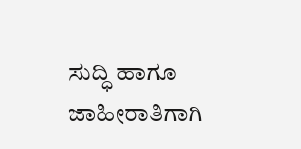ಸುದ್ಧಿ ಹಾಗೂ ಜಾಹೀರಾತಿಗಾಗಿ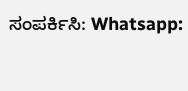ಸಂಪರ್ಕಿಸಿ: Whatsapp: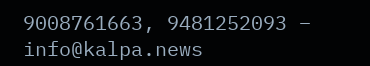9008761663, 9481252093 – info@kalpa.news